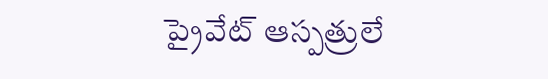ప్రైవేట్ ఆస్పత్రులే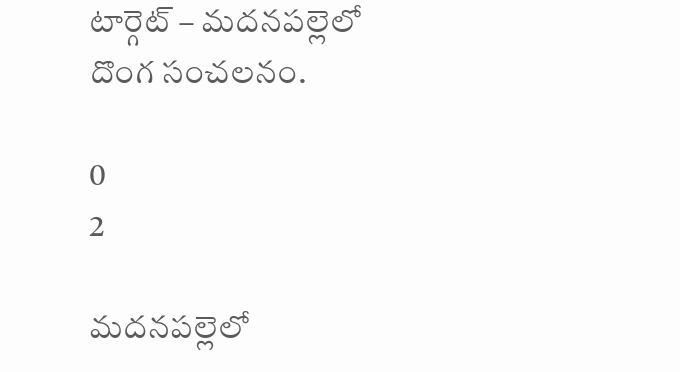టార్గెట్ – మదనపల్లెలో దొంగ సంచలనం.

0
2

మదనపల్లెలో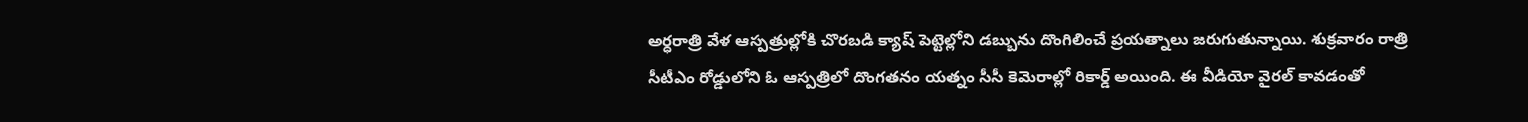అర్ధరాత్రి వేళ ఆస్పత్రుల్లోకి చొరబడి క్యాష్ పెట్టెల్లోని డబ్బును దొంగిలించే ప్రయత్నాలు జరుగుతున్నాయి. శుక్రవారం రాత్రి సీటీఎం రోడ్డులోని ఓ ఆస్పత్రిలో దొంగతనం యత్నం సీసీ కెమెరాల్లో రికార్డ్ అయింది. ఈ వీడియో వైరల్ కావడంతో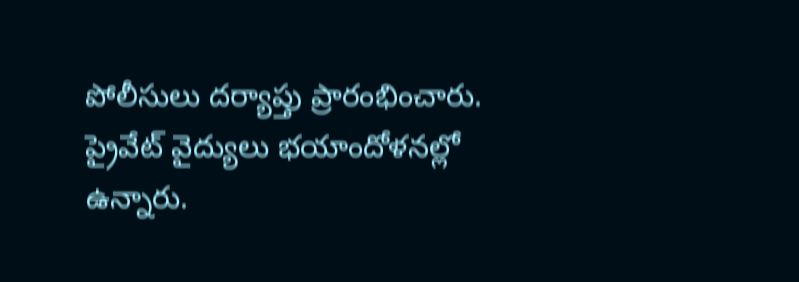పోలీసులు దర్యాప్తు ప్రారంభించారు. ప్రైవేట్ వైద్యులు భయాందోళనల్లో ఉన్నారు.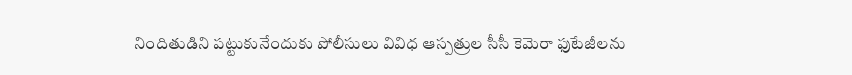నిందితుడిని పట్టుకునేందుకు పోలీసులు వివిధ ఆస్పత్రుల సీసీ కెమెరా ఫుటేజీలను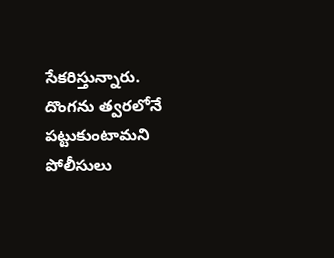సేకరిస్తున్నారు. దొంగను త్వరలోనే పట్టుకుంటామని పోలీసులు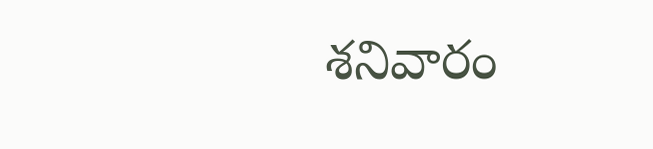శనివారం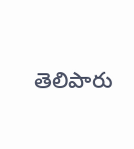తెలిపారు